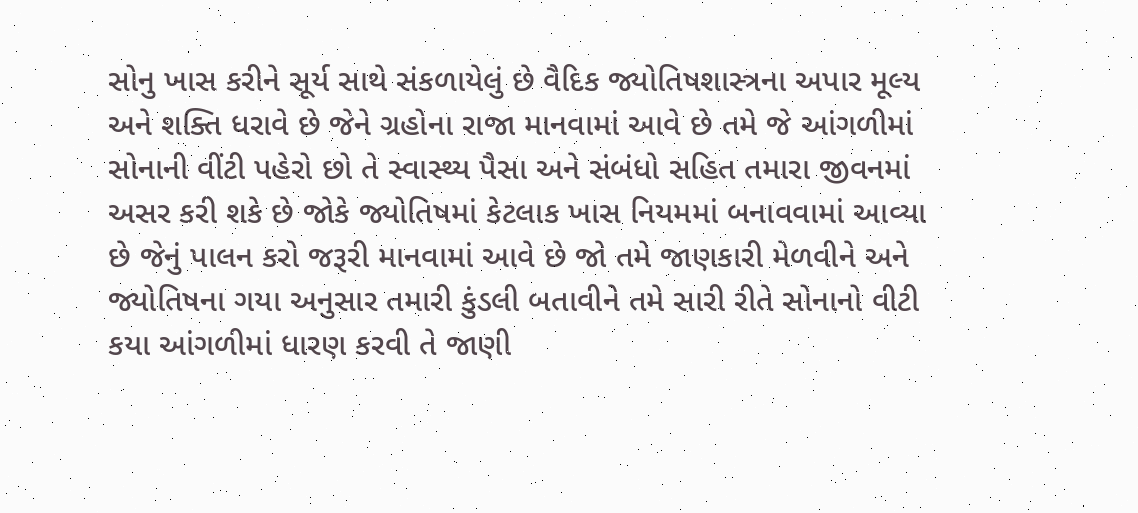સોનુ ખાસ કરીને સૂર્ય સાથે સંકળાયેલું છે વૈદિક જ્યોતિષશાસ્ત્રના અપાર મૂલ્ય અને શક્તિ ધરાવે છે જેને ગ્રહોના રાજા માનવામાં આવે છે તમે જે આંગળીમાં સોનાની વીંટી પહેરો છો તે સ્વાસ્થ્ય પૈસા અને સંબંધો સહિત તમારા જીવનમાં અસર કરી શકે છે જોકે જ્યોતિષમાં કેટલાક ખાસ નિયમમાં બનાવવામાં આવ્યા છે જેનું પાલન કરો જરૂરી માનવામાં આવે છે જો તમે જાણકારી મેળવીને અને જ્યોતિષના ગયા અનુસાર તમારી કુંડલી બતાવીને તમે સારી રીતે સોનાનો વીટી કયા આંગળીમાં ધારણ કરવી તે જાણી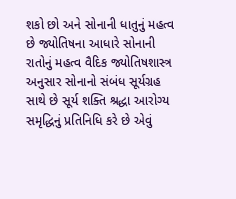શકો છો અને સોનાની ધાતુનું મહત્વ છે જ્યોતિષના આધારે સોનાની રાતોનું મહત્વ વૈદિક જ્યોતિષશાસ્ત્ર અનુસાર સોનાનો સંબંધ સૂર્યગ્રહ સાથે છે સૂર્ય શક્તિ શ્રદ્ધા આરોગ્ય સમૃદ્ધિનું પ્રતિનિધિ કરે છે એવું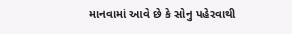માનવામાં આવે છે કે સોનુ પહેરવાથી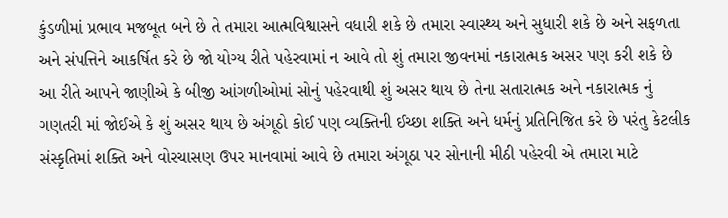કુંડળીમાં પ્રભાવ મજબૂત બને છે તે તમારા આત્મવિશ્વાસને વધારી શકે છે તમારા સ્વાસ્થ્ય અને સુધારી શકે છે અને સફળતા અને સંપત્તિને આકર્ષિત કરે છે જો યોગ્ય રીતે પહેરવામાં ન આવે તો શું તમારા જીવનમાં નકારાત્મક અસર પણ કરી શકે છે આ રીતે આપને જાણીએ કે બીજી આંગળીઓમાં સોનું પહેરવાથી શું અસર થાય છે તેના સતારાત્મક અને નકારાત્મક નું ગણતરી માં જોઈએ કે શું અસર થાય છે અંગૂઠો કોઈ પણ વ્યક્તિની ઈચ્છા શક્તિ અને ધર્મનું પ્રતિનિજિત કરે છે પરંતુ કેટલીક સંસ્કૃતિમાં શક્તિ અને વોરચાસણ ઉપર માનવામાં આવે છે તમારા અંગૂઠા પર સોનાની મીઠી પહેરવી એ તમારા માટે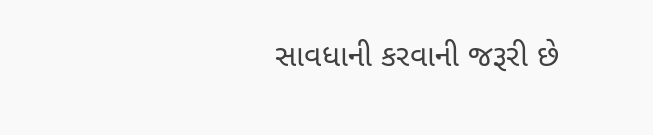સાવધાની કરવાની જરૂરી છે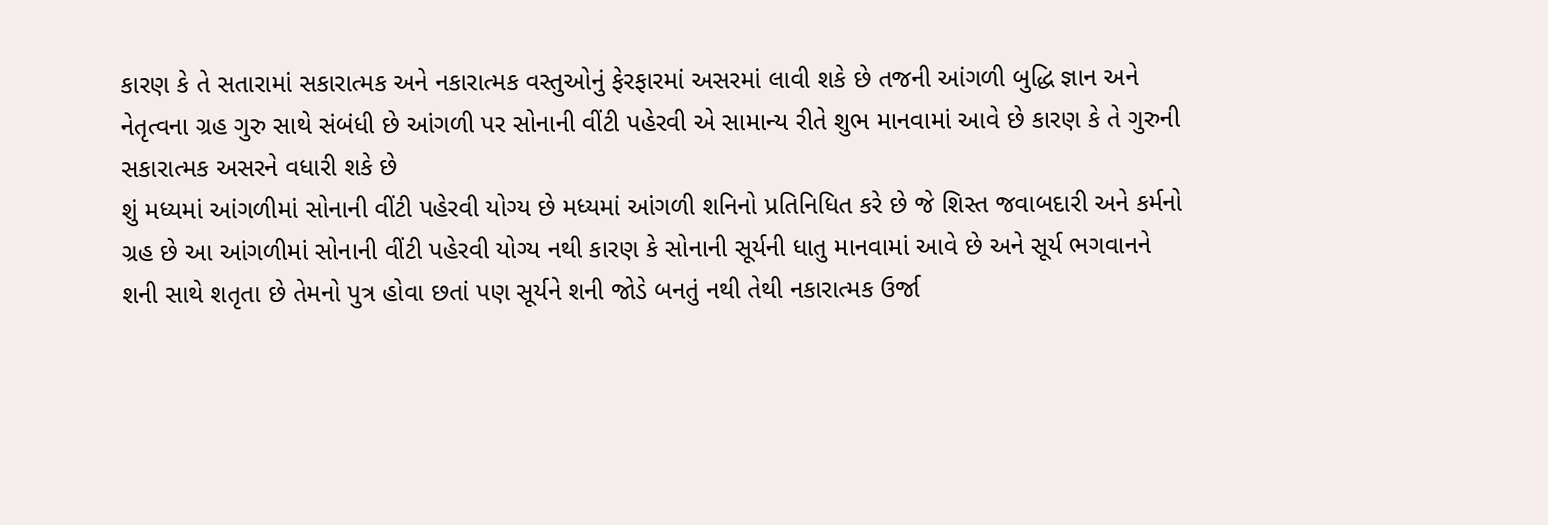કારણ કે તે સતારામાં સકારાત્મક અને નકારાત્મક વસ્તુઓનું ફેરફારમાં અસરમાં લાવી શકે છે તજની આંગળી બુદ્ધિ જ્ઞાન અને નેતૃત્વના ગ્રહ ગુરુ સાથે સંબંધી છે આંગળી પર સોનાની વીંટી પહેરવી એ સામાન્ય રીતે શુભ માનવામાં આવે છે કારણ કે તે ગુરુની સકારાત્મક અસરને વધારી શકે છે
શું મધ્યમાં આંગળીમાં સોનાની વીંટી પહેરવી યોગ્ય છે મધ્યમાં આંગળી શનિનો પ્રતિનિધિત કરે છે જે શિસ્ત જવાબદારી અને કર્મનો ગ્રહ છે આ આંગળીમાં સોનાની વીંટી પહેરવી યોગ્ય નથી કારણ કે સોનાની સૂર્યની ધાતુ માનવામાં આવે છે અને સૂર્ય ભગવાનને શની સાથે શતૃતા છે તેમનો પુત્ર હોવા છતાં પણ સૂર્યને શની જોડે બનતું નથી તેથી નકારાત્મક ઉર્જા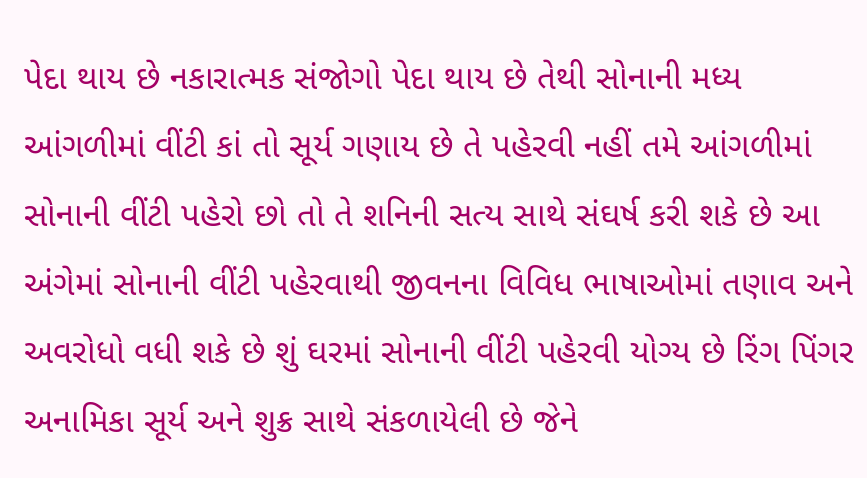પેદા થાય છે નકારાત્મક સંજોગો પેદા થાય છે તેથી સોનાની મધ્ય આંગળીમાં વીંટી કાં તો સૂર્ય ગણાય છે તે પહેરવી નહીં તમે આંગળીમાં સોનાની વીંટી પહેરો છો તો તે શનિની સત્ય સાથે સંઘર્ષ કરી શકે છે આ અંગેમાં સોનાની વીંટી પહેરવાથી જીવનના વિવિધ ભાષાઓમાં તણાવ અને અવરોધો વધી શકે છે શું ઘરમાં સોનાની વીંટી પહેરવી યોગ્ય છે રિંગ પિંગર અનામિકા સૂર્ય અને શુક્ર સાથે સંકળાયેલી છે જેને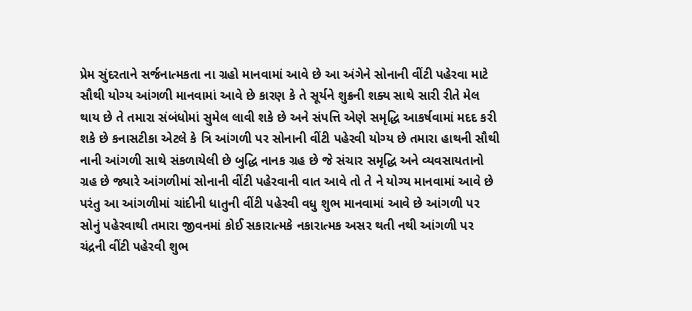પ્રેમ સુંદરતાને સર્જનાત્મકતા ના ગ્રહો માનવામાં આવે છે આ અંગેને સોનાની વીંટી પહેરવા માટે સૌથી યોગ્ય આંગળી માનવામાં આવે છે કારણ કે તે સૂર્યને શુક્રની શક્ય સાથે સારી રીતે મેલ થાય છે તે તમારા સંબંધોમાં સુમેલ લાવી શકે છે અને સંપત્તિ એણે સમૃદ્ધિ આકર્ષવામાં મદદ કરી શકે છે કનાસટીકા એટલે કે ત્રિ આંગળી પર સોનાની વીંટી પહેરવી યોગ્ય છે તમારા હાથની સૌથી નાની આંગળી સાથે સંકળાયેલી છે બુદ્ધિ નાનક ગ્રહ છે જે સંચાર સમૃદ્ધિ અને વ્યવસાયતાનો ગ્રહ છે જ્યારે આંગળીમાં સોનાની વીંટી પહેરવાની વાત આવે તો તે ને યોગ્ય માનવામાં આવે છે પરંતુ આ આંગળીમાં ચાંદીની ધાતુની વીંટી પહેરવી વધુ શુભ માનવામાં આવે છે આંગળી પર સોનું પહેરવાથી તમારા જીવનમાં કોઈ સકારાત્મકે નકારાત્મક અસર થતી નથી આંગળી પર ચંદ્રની વીંટી પહેરવી શુભ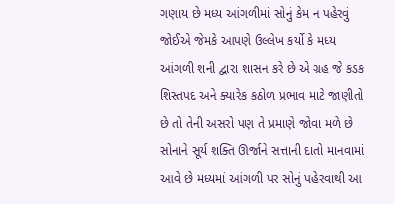ગણાય છે મધ્ય આંગળીમાં સોનું કેમ ન પહેરવું જોઈએ જેમકે આપણે ઉલ્લેખ કર્યો કે મધ્ય આંગળી શની દ્વારા શાસન કરે છે એ ગ્રહ જે કડક શિસ્તપદ અને ક્યારેક કઠોળ પ્રભાવ માટે જાણીતો છે તો તેની અસરો પણ તે પ્રમાણે જોવા મળે છે સોનાને સૂર્ય શક્તિ ઊર્જાને સત્તાની દાતો માનવામાં આવે છે મધ્યમાં આંગળી પર સોનું પહેરવાથી આ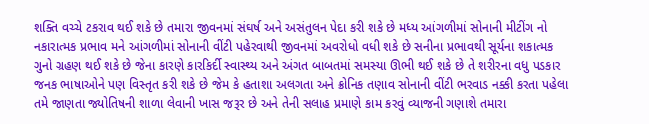શક્તિ વચ્ચે ટકરાવ થઈ શકે છે તમારા જીવનમાં સંઘર્ષ અને અસંતુલન પેદા કરી શકે છે મધ્ય આંગળીમાં સોનાની મીટીંગ નો નકારાત્મક પ્રભાવ મને આંગળીમાં સોનાની વીંટી પહેરવાથી જીવનમાં અવરોધો વધી શકે છે સનીના પ્રભાવથી સૂર્યના શકાત્મક ગુનો ગ્રહણ થઈ શકે છે જેના કારણે કારકિર્દી સ્વાસ્થ્ય અને અંગત બાબતમાં સમસ્યા ઊભી થઈ શકે છે તે શરીરના વધુ પડકાર જનક ભાષાઓને પણ વિસ્તૃત કરી શકે છે જેમ કે હતાશા અલગતા અને ક્રોનિક તણાવ સોનાની વીંટી ભરવાડ નક્કી કરતા પહેલા તમે જાણતા જ્યોતિષની શાળા લેવાની ખાસ જરૂર છે અને તેની સલાહ પ્રમાણે કામ કરવું વ્યાજની ગણાશે તમારા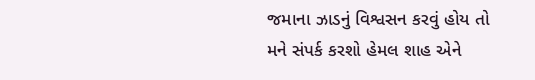જમાના ઝાડનું વિશ્વસન કરવું હોય તો મને સંપર્ક કરશો હેમલ શાહ એને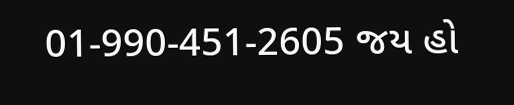01-990-451-2605 જય હો